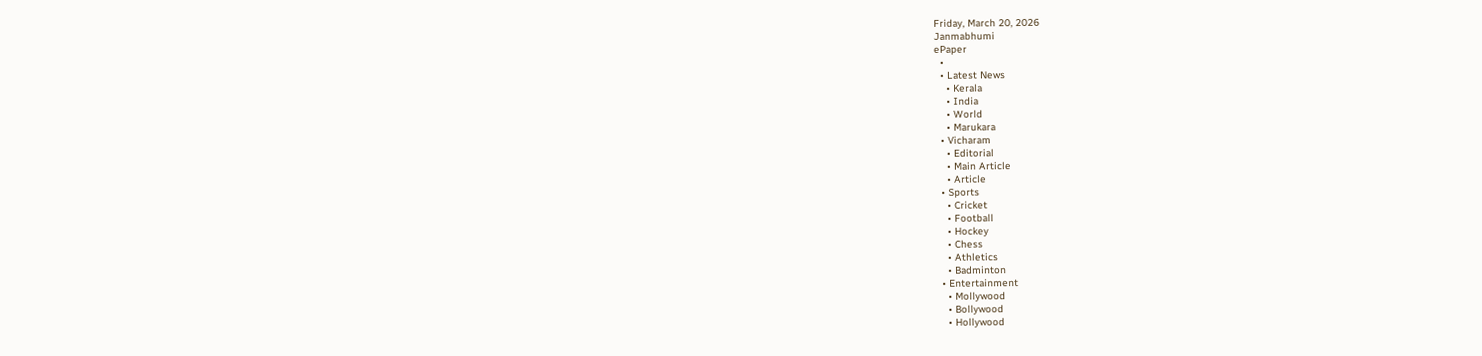Friday, March 20, 2026
Janmabhumi
ePaper
  •
  • Latest News
    • Kerala
    • India
    • World
    • Marukara
  • Vicharam
    • Editorial
    • Main Article
    • Article
  • Sports
    • Cricket
    • Football
    • Hockey
    • Chess
    • Athletics
    • Badminton
  • Entertainment
    • Mollywood
    • Bollywood
    • Hollywood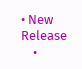• New Release
    •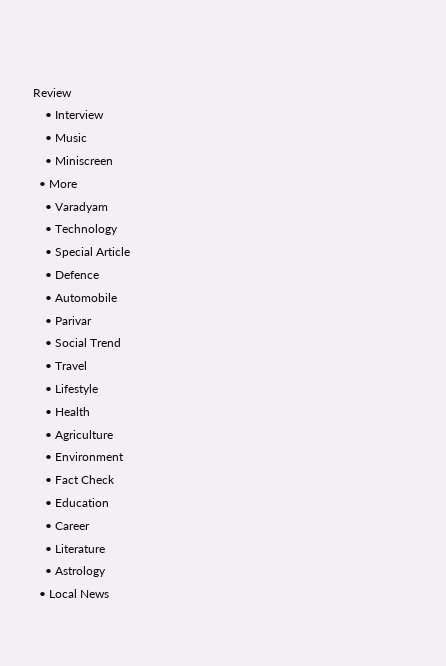Review
    • Interview
    • Music
    • Miniscreen
  • More
    • Varadyam
    • Technology
    • Special Article
    • Defence
    • Automobile
    • Parivar
    • Social Trend
    • Travel
    • Lifestyle
    • Health
    • Agriculture
    • Environment
    • Fact Check
    • Education
    • Career
    • Literature
    • Astrology
  • Local News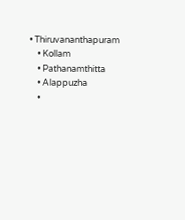• Thiruvananthapuram
    • Kollam
    • Pathanamthitta
    • Alappuzha
    •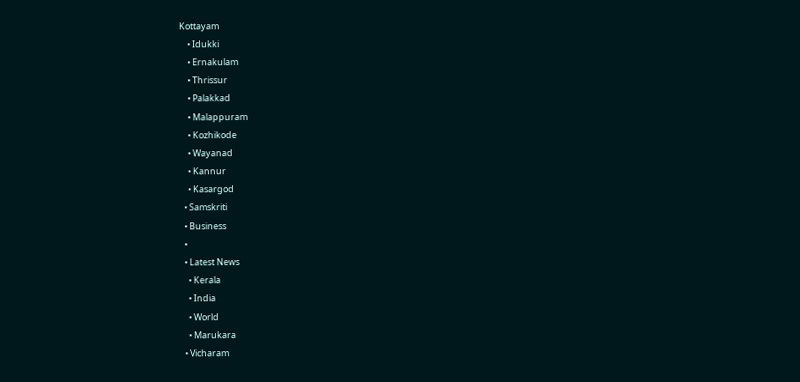Kottayam
    • Idukki
    • Ernakulam
    • Thrissur
    • Palakkad
    • Malappuram
    • Kozhikode
    • Wayanad
    • Kannur
    • Kasargod
  • Samskriti
  • Business
  •
  • Latest News
    • Kerala
    • India
    • World
    • Marukara
  • Vicharam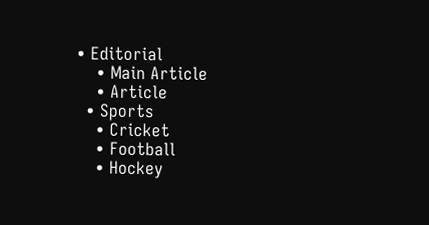• Editorial
    • Main Article
    • Article
  • Sports
    • Cricket
    • Football
    • Hockey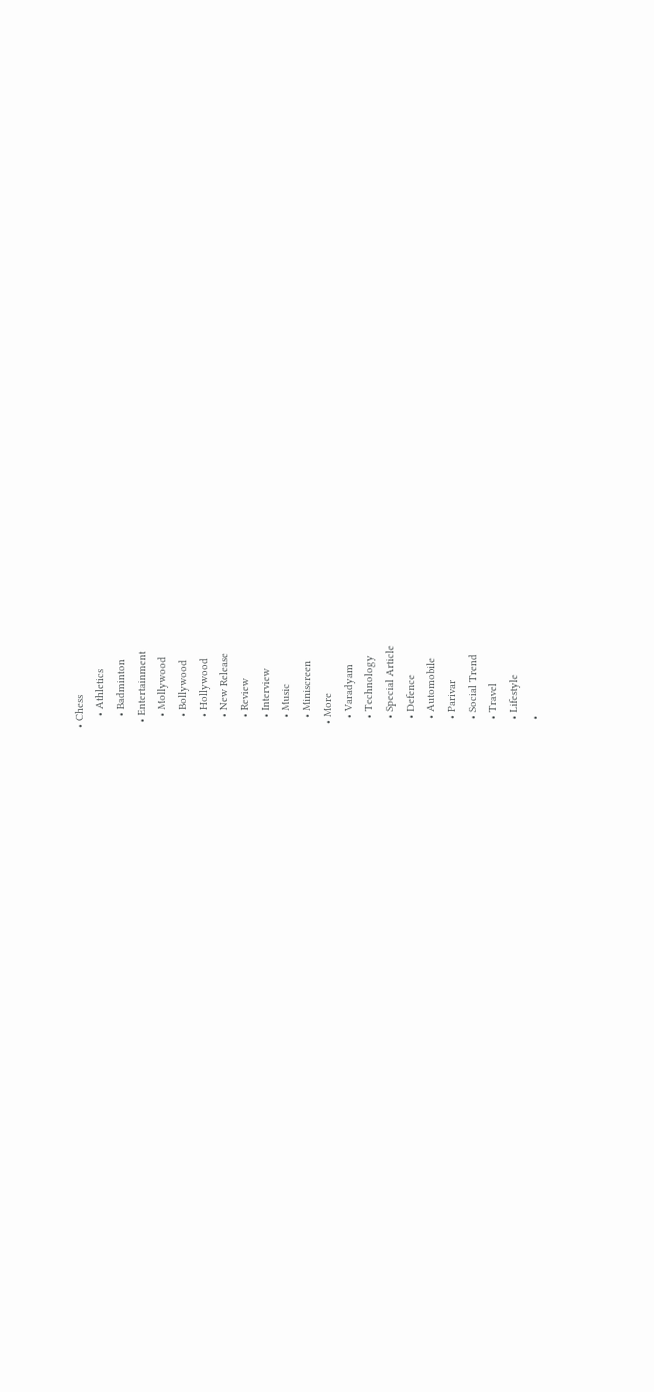• Chess
    • Athletics
    • Badminton
  • Entertainment
    • Mollywood
    • Bollywood
    • Hollywood
    • New Release
    • Review
    • Interview
    • Music
    • Miniscreen
  • More
    • Varadyam
    • Technology
    • Special Article
    • Defence
    • Automobile
    • Parivar
    • Social Trend
    • Travel
    • Lifestyle
    •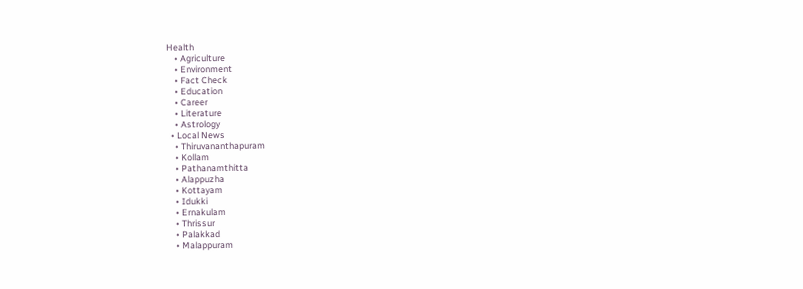Health
    • Agriculture
    • Environment
    • Fact Check
    • Education
    • Career
    • Literature
    • Astrology
  • Local News
    • Thiruvananthapuram
    • Kollam
    • Pathanamthitta
    • Alappuzha
    • Kottayam
    • Idukki
    • Ernakulam
    • Thrissur
    • Palakkad
    • Malappuram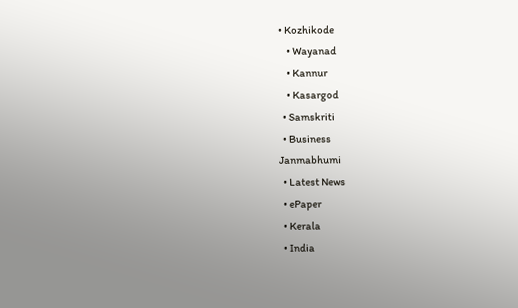• Kozhikode
    • Wayanad
    • Kannur
    • Kasargod
  • Samskriti
  • Business
Janmabhumi
  • Latest News
  • ePaper
  • Kerala
  • India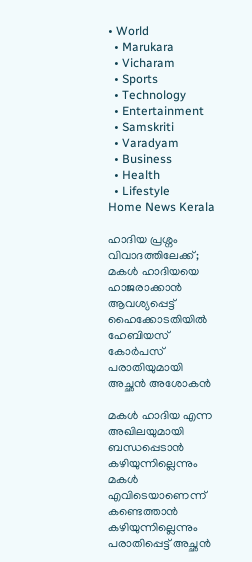• World
  • Marukara
  • Vicharam
  • Sports
  • Technology
  • Entertainment
  • Samskriti
  • Varadyam
  • Business
  • Health
  • Lifestyle
Home News Kerala

ഹാദിയ പ്രശ്നം വിവാദത്തിലേക്ക്; മകള്‍ ഹാദിയയെ ഹാജരാക്കാന്‍ ആവശ്യപ്പെട്ട് ഹൈക്കോടതിയില്‍ ഹേബിയസ് കോര്‍പസ് പരാതിയുമായി അച്ഛന്‍ അശോകന്‍

മകള്‍ ഹാദിയ എന്ന അഖിലയുമായി ബന്ധപ്പെടാന്‍ കഴിയുന്നില്ലെന്നും മകള്‍ എവിടെയാണെന്ന് കണ്ടെത്താന്‍ കഴിയുന്നില്ലെന്നും പരാതിപ്പെട്ട് അച്ഛന്‍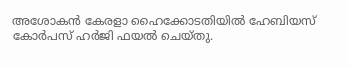അശോകന്‍ കേരളാ ഹൈക്കോടതിയില്‍ ഹേബിയസ് കോര്‍പസ് ഹര്‍ജി ഫയല്‍ ചെയ്തു.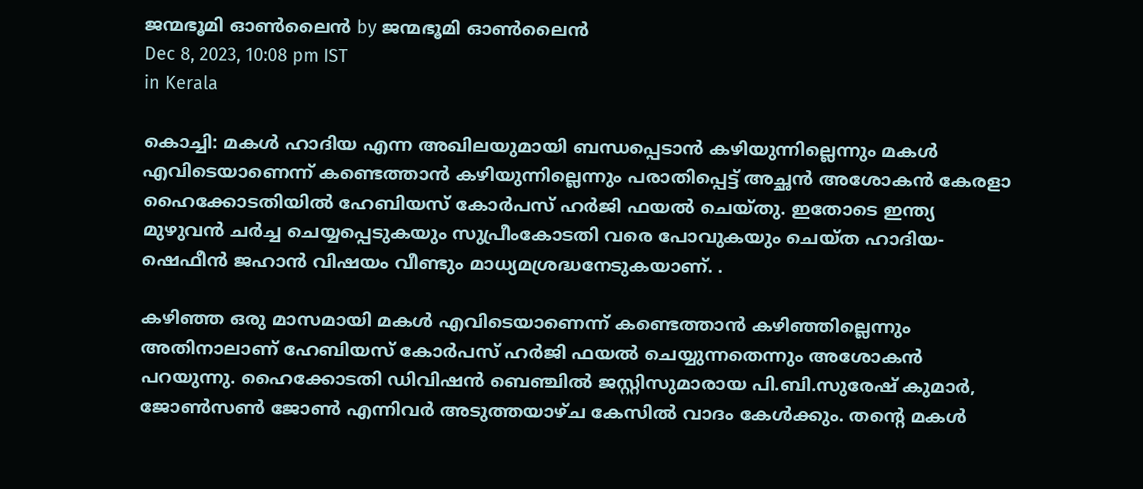ജന്മഭൂമി ഓണ്‍ലൈന്‍ by ജന്മഭൂമി ഓണ്‍ലൈന്‍
Dec 8, 2023, 10:08 pm IST
in Kerala

കൊച്ചി: മകള്‍ ഹാദിയ എന്ന അഖിലയുമായി ബന്ധപ്പെടാന്‍ കഴിയുന്നില്ലെന്നും മകള്‍ എവിടെയാണെന്ന് കണ്ടെത്താന്‍ കഴിയുന്നില്ലെന്നും പരാതിപ്പെട്ട് അച്ഛന്‍ അശോകന്‍ കേരളാ ഹൈക്കോടതിയില്‍ ഹേബിയസ് കോര്‍പസ് ഹര്‍ജി ഫയല്‍ ചെയ്തു. ഇതോടെ ഇന്ത്യ മുഴുവന്‍ ചര്‍ച്ച ചെയ്യപ്പെടുകയും സുപ്രീംകോടതി വരെ പോവുകയും ചെയ്ത ഹാദിയ-ഷെഫീന്‍ ജഹാന്‍ വിഷയം വീണ്ടും മാധ്യമശ്രദ്ധനേടുകയാണ്. .

കഴിഞ്ഞ ഒരു മാസമായി മകള്‍ എവിടെയാണെന്ന് കണ്ടെത്താന്‍ കഴിഞ്ഞില്ലെന്നും അതിനാലാണ് ഹേബിയസ് കോര്‍പസ് ഹര്‍ജി ഫയല്‍ ചെയ്യുന്നതെന്നും അശോകന്‍ പറയുന്നു. ഹൈക്കോടതി ഡിവിഷന്‍ ബെഞ്ചില്‍ ജസ്റ്റിസുമാരായ പി.ബി.സുരേഷ് കുമാര്‍, ജോണ്‍സണ്‍ ജോണ്‍ എന്നിവര്‍ അടുത്തയാഴ്ച കേസില്‍ വാദം കേള്‍ക്കും. തന്റെ മകള്‍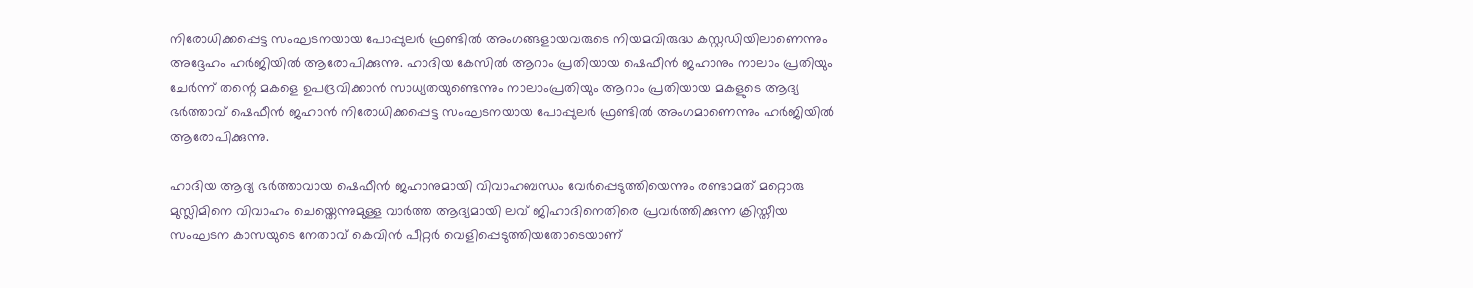നിരോധിക്കപ്പെട്ട സംഘടനയായ പോപ്പുലര്‍ ഫ്രണ്ടില്‍ അംഗങ്ങളായവരുടെ നിയമവിരുദ്ധ കസ്റ്റഡിയിലാണെന്നും അദ്ദേഹം ഹര്‍ജിയില്‍ ആരോപിക്കുന്നു. ഹാദിയ കേസില്‍ ആറാം പ്രതിയായ ഷെഫീന്‍ ജഹാനും നാലാം പ്രതിയും ചേര്‍ന്ന് തന്റെ മകളെ ഉപദ്രവിക്കാന്‍ സാധ്യതയുണ്ടെന്നും നാലാംപ്രതിയും ആറാം പ്രതിയായ മകളുടെ ആദ്യ ഭര്‍ത്താവ് ഷെഫീന്‍ ജഹാന്‍ നിരോധിക്കപ്പെട്ട സംഘടനയായ പോപ്പുലര്‍ ഫ്രണ്ടില്‍ അംഗമാണെന്നും ഹര്‍ജിയില്‍ ആരോപിക്കുന്നു.

ഹാദിയ ആദ്യ ഭര്‍ത്താവായ ഷെഫീന്‍ ജഹാനുമായി വിവാഹബന്ധം വേര്‍പ്പെടുത്തിയെന്നും രണ്ടാമത് മറ്റൊരു മുസ്ലിമിനെ വിവാഹം ചെയ്തെന്നുമുള്ള വാര്‍ത്ത ആദ്യമായി ലവ് ജിഹാദിനെതിരെ പ്രവര്‍ത്തിക്കുന്ന ക്രിസ്തീയ സംഘടന കാസയുടെ നേതാവ് കെവിന്‍ പീറ്റര്‍ വെളിപ്പെടുത്തിയതോടെയാണ്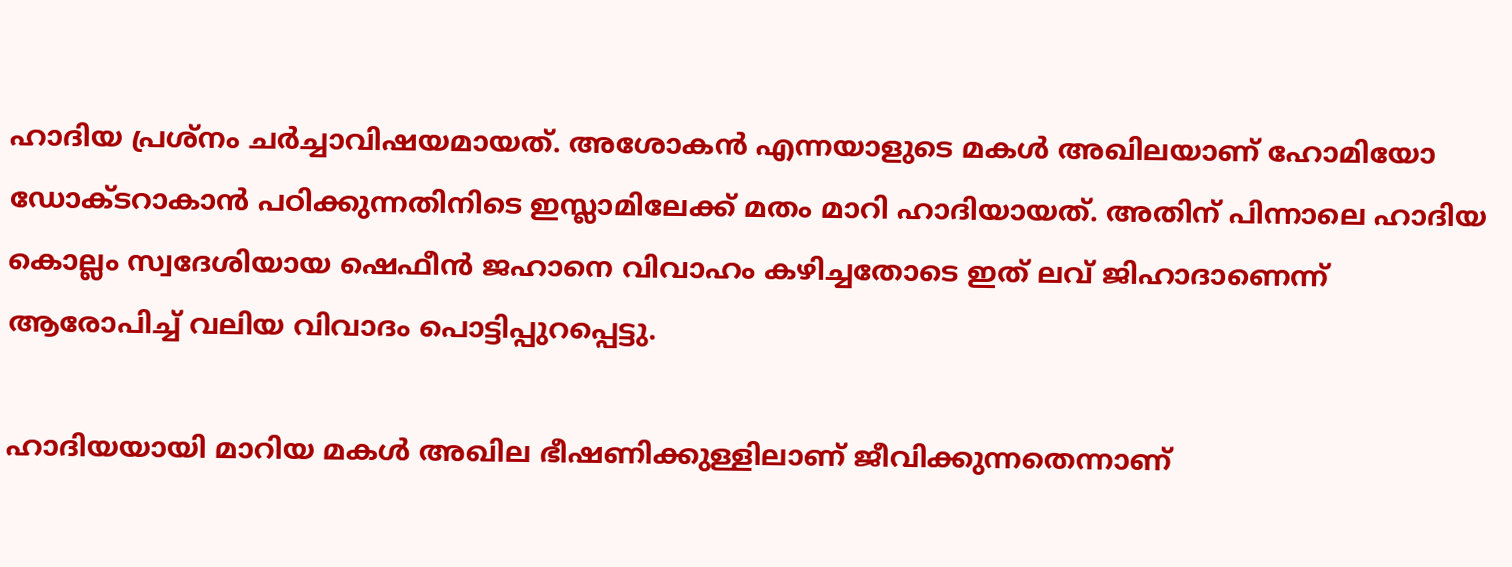ഹാദിയ പ്രശ്നം ചര്‍ച്ചാവിഷയമായത്. അശോകന്‍ എന്നയാളുടെ മകള്‍ അഖിലയാണ് ഹോമിയോ ഡോക്ടറാകാന്‍ പഠിക്കുന്നതിനിടെ ഇസ്ലാമിലേക്ക് മതം മാറി ഹാദിയായത്. അതിന് പിന്നാലെ ഹാദിയ കൊല്ലം സ്വദേശിയായ ഷെഫീന്‍ ജഹാനെ വിവാഹം കഴിച്ചതോടെ ഇത് ലവ് ജിഹാദാണെന്ന് ആരോപിച്ച് വലിയ വിവാദം പൊട്ടിപ്പുറപ്പെട്ടു.

ഹാദിയയായി മാറിയ മകള്‍ അഖില ഭീഷണിക്കുള്ളിലാണ് ജീവിക്കുന്നതെന്നാണ്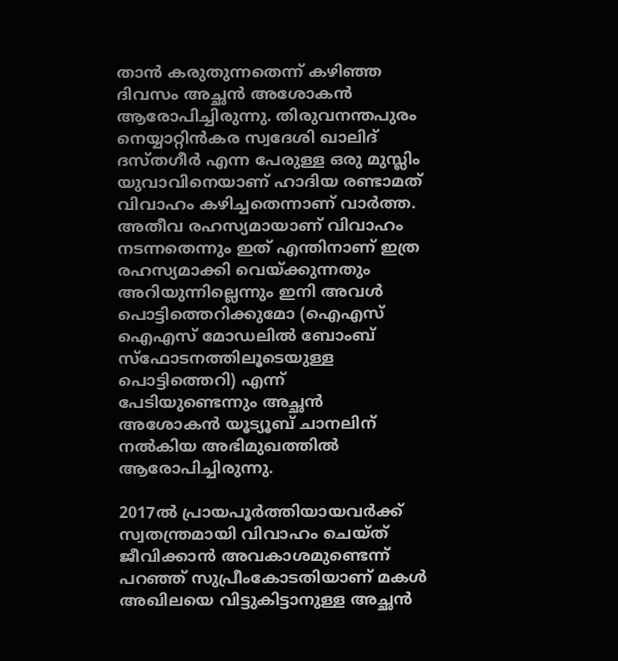താന്‍ കരുതുന്നതെന്ന് കഴിഞ്ഞ ദിവസം അച്ഛന്‍ അശോകന്‍ ആരോപിച്ചിരുന്നു. തിരുവനന്തപുരം നെയ്യാറ്റിന്‍കര സ്വദേശി ഖാലിദ് ദസ്തഗീര്‍ എന്ന പേരുള്ള ഒരു മുസ്ലിം യുവാവിനെയാണ് ഹാദിയ രണ്ടാമത് വിവാഹം കഴിച്ചതെന്നാണ് വാര്‍ത്ത. അതീവ രഹസ്യമായാണ് വിവാഹം നടന്നതെന്നും ഇത് എന്തിനാണ് ഇത്ര രഹസ്യമാക്കി വെയ്‌ക്കുന്നതും അറിയുന്നില്ലെന്നും ഇനി അവള്‍ പൊട്ടിത്തെറിക്കുമോ (ഐഎസ് ഐഎസ് മോഡലില്‍ ബോംബ് സ്ഫോടനത്തിലൂടെയുള്ള പൊട്ടിത്തെറി) എന്ന് പേടിയുണ്ടെന്നും അച്ഛന്‍ അശോകന്‍ യൂട്യൂബ് ചാനലിന് നല്‍കിയ അഭിമുഖത്തില്‍ ആരോപിച്ചിരുന്നു.

2017ല്‍ പ്രായപൂര്‍ത്തിയായവര്‍ക്ക് സ്വതന്ത്രമായി വിവാഹം ചെയ്ത് ജീവിക്കാന്‍ അവകാശമുണ്ടെന്ന് പറഞ്ഞ് സുപ്രീംകോടതിയാണ് മകള്‍ അഖിലയെ വിട്ടുകിട്ടാനുള്ള അച്ഛന്‍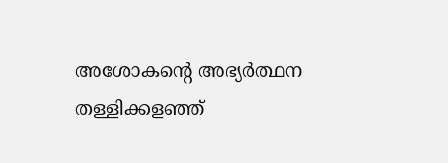അശോകന്റെ അഭ്യര്‍ത്ഥന തള്ളിക്കളഞ്ഞ്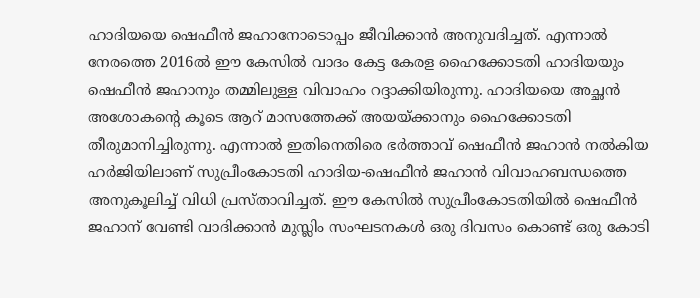ഹാദിയയെ ഷെഫീന്‍ ജഹാനോടൊപ്പം ജീവിക്കാന്‍ അനുവദിച്ചത്. എന്നാല്‍ നേരത്തെ 2016ല്‍ ഈ കേസില്‍ വാദം കേട്ട കേരള ഹൈക്കോടതി ഹാദിയയും ഷെഫീന്‍ ജഹാനും തമ്മിലുള്ള വിവാഹം റദ്ദാക്കിയിരുന്നു. ഹാദിയയെ അച്ഛന്‍ അശോകന്റെ കൂടെ ആറ് മാസത്തേക്ക് അയയ്‌ക്കാനും ഹൈക്കോടതി തീരുമാനിച്ചിരുന്നു. എന്നാല്‍ ഇതിനെതിരെ ഭര്‍ത്താവ് ഷെഫീന്‍ ജഹാന്‍ നല്‍കിയ ഹര്‍ജിയിലാണ് സുപ്രീംകോടതി ഹാദിയ-ഷെഫീന്‍ ജഹാന്‍ വിവാഹബന്ധത്തെ അനുകൂലിച്ച് വിധി പ്രസ്താവിച്ചത്. ഈ കേസില്‍ സുപ്രീംകോടതിയില്‍ ഷെഫീന്‍ ജഹാന് വേണ്ടി വാദിക്കാന്‍ മുസ്ലിം സംഘടനകള്‍ ഒരു ദിവസം കൊണ്ട് ഒരു കോടി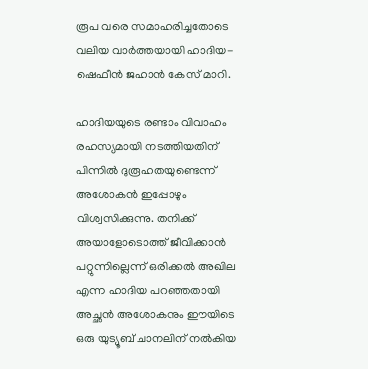രൂപ വരെ സമാഹരിച്ചതോടെ വലിയ വാര്‍ത്തയായി ഹാദിയ-ഷെഫീന്‍ ജഹാന്‍ കേസ് മാറി.

ഹാദിയയുടെ രണ്ടാം വിവാഹം രഹസ്യമായി നടത്തിയതിന് പിന്നില്‍ ദുരൂഹതയുണ്ടെന്ന് അശോകന്‍ ഇപ്പോഴും വിശ്വസിക്കുന്നു. തനിക്ക് അയാളോടൊത്ത് ജീവിക്കാന്‍ പറ്റുന്നില്ലെന്ന് ഒരിക്കല്‍ അഖില എന്ന ഹാദിയ പറഞ്ഞതായി അച്ഛന്‍ അശോകനും ഈയിടെ ഒരു യുട്യൂബ് ചാനലിന് നല്‍കിയ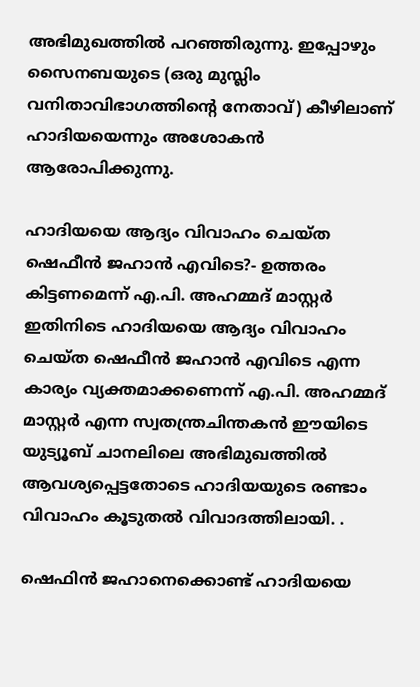അഭിമുഖത്തില്‍ പറഞ്ഞിരുന്നു. ഇപ്പോഴും സൈനബയുടെ (ഒരു മുസ്ലിം വനിതാവിഭാഗത്തിന്റെ നേതാവ്) കീഴിലാണ് ഹാദിയയെന്നും അശോകന്‍ ആരോപിക്കുന്നു.

ഹാദിയയെ ആദ്യം വിവാഹം ചെയ്ത ഷെഫീന്‍ ജഹാന്‍ എവിടെ?- ഉത്തരം കിട്ടണമെന്ന് എ.പി. അഹമ്മദ് മാസ്റ്റര്‍
ഇതിനിടെ ഹാദിയയെ ആദ്യം വിവാഹം ചെയ്ത ഷെഫീന്‍ ജഹാന്‍ എവിടെ എന്ന കാര്യം വ്യക്തമാക്കണെന്ന് എ.പി. അഹമ്മദ് മാസ്റ്റര്‍ എന്ന സ്വതന്ത്രചിന്തകന്‍ ഈയിടെ യുട്യൂബ് ചാനലിലെ അഭിമുഖത്തില്‍ ആവശ്യപ്പെട്ടതോടെ ഹാദിയയുടെ രണ്ടാം വിവാഹം കൂടുതല്‍ വിവാദത്തിലായി. .

ഷെഫിന്‍ ജഹാനെക്കൊണ്ട് ഹാദിയയെ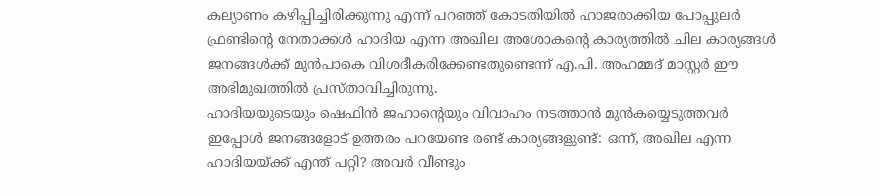കല്യാണം കഴിപ്പിച്ചിരിക്കുന്നു എന്ന് പറഞ്ഞ് കോടതിയില്‍ ഹാജരാക്കിയ പോപ്പുലര്‍ ഫ്രണ്ടിന്റെ നേതാക്കള്‍ ഹാദിയ എന്ന അഖില അശോകന്റെ കാര്യത്തില്‍ ചില കാര്യങ്ങള്‍ ജനങ്ങള്‍ക്ക് മുന്‍പാകെ വിശദീകരിക്കേണ്ടതുണ്ടെന്ന് എ.പി. അഹമ്മദ് മാസ്റ്റര്‍ ഈ അഭിമുഖത്തില്‍ പ്രസ്താവിച്ചിരുന്നു.
ഹാദിയയുടെയും ഷെഫിന്‍ ജഹാന്റെയും വിവാഹം നടത്താന്‍ മുന്‍കയ്യെടുത്തവര്‍ ഇപ്പോള്‍ ജനങ്ങളോട് ഉത്തരം പറയേണ്ട രണ്ട് കാര്യങ്ങളുണ്ട്: ഒന്ന്, അഖില എന്ന ഹാദിയയ്‌ക്ക് എന്ത് പറ്റി? അവര്‍ വീണ്ടും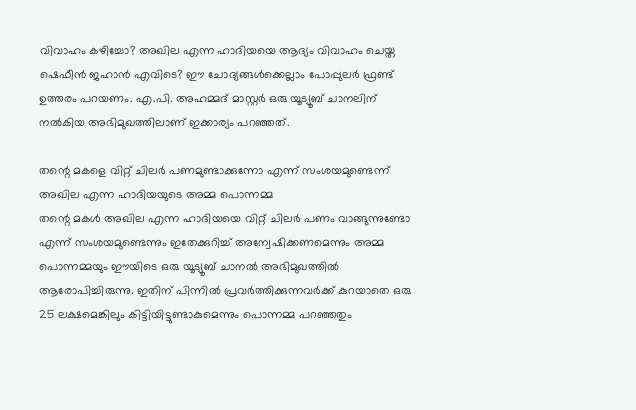വിവാഹം കഴിച്ചോ? അഖില എന്ന ഹാദിയയെ ആദ്യം വിവാഹം ചെയ്ത ഷെഫീന്‍ ജഹാന്‍ എവിടെ? ഈ ചോദ്യങ്ങള്‍ക്കെല്ലാം പോപ്പുലര്‍ ഫ്രണ്ട് ഉത്തരം പറയണം. എ.പി. അഹമ്മദ് മാസ്റ്റര്‍ ഒരു യൂട്യൂബ് ചാനലിന് നല്‍കിയ അഭിമുഖത്തിലാണ് ഇക്കാര്യം പറഞ്ഞത്.

തന്റെ മകളെ വിറ്റ് ചിലര്‍ പണമുണ്ടാക്കുന്നോ എന്ന് സംശയമുണ്ടെന്ന് അഖില എന്ന ഹാദിയയുടെ അമ്മ പൊന്നമ്മ
തന്റെ മകള്‍ അഖില എന്ന ഹാദിയയെ വിറ്റ് ചിലര്‍ പണം വാങ്ങുന്നുണ്ടോ എന്ന് സംശയമുണ്ടെന്നും ഇതേക്കുറിച്ച് അന്വേഷിക്കണമെന്നും അമ്മ പൊന്നമ്മയും ഈയിടെ ഒരു യൂട്യൂബ് ചാനല്‍ അഭിമുഖത്തില്‍ ആരോപിച്ചിരുന്നു. ഇതിന് പിന്നില്‍ പ്രവര്‍ത്തിക്കുന്നവര്‍ക്ക് കുറയാതെ ഒരു 25 ലക്ഷമെങ്കിലും കിട്ടിയിട്ടുണ്ടാകുമെന്നും പൊന്നമ്മ പറഞ്ഞതും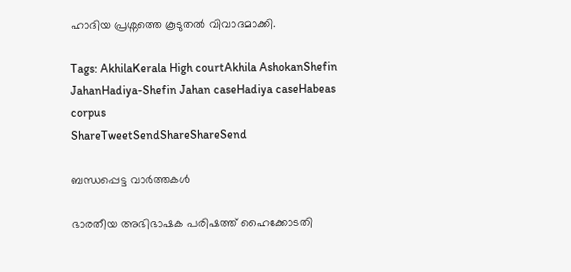ഹാദിയ പ്രശ്നത്തെ കൂടുതല്‍ വിവാദമാക്കി.

Tags: AkhilaKerala High courtAkhila AshokanShefin JahanHadiya-Shefin Jahan caseHadiya caseHabeas corpus
ShareTweetSendShareShareSend

ബന്ധപ്പെട്ട വാര്‍ത്തകള്‍

ഭാരതീയ അഭിഭാഷക പരിഷത്ത് ഹൈക്കോടതി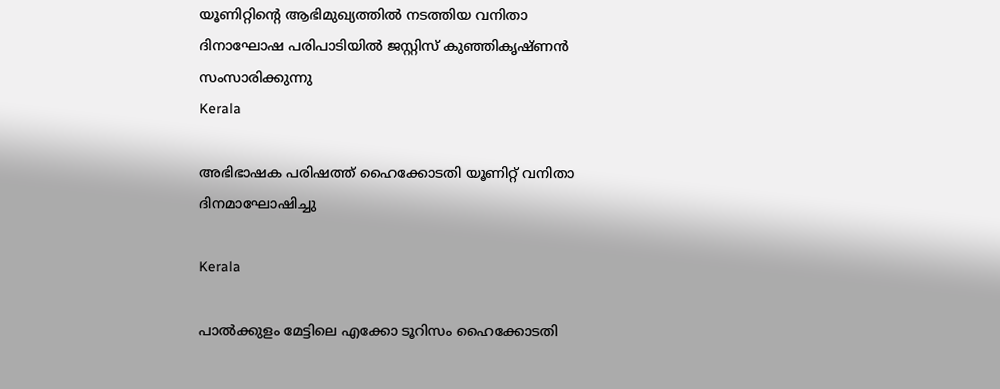യൂണിറ്റിന്റെ ആഭിമുഖ്യത്തില്‍ നടത്തിയ വനിതാ ദിനാഘോഷ പരിപാടിയില്‍ ജസ്റ്റിസ് കുഞ്ഞികൃഷ്ണന്‍ സംസാരിക്കുന്നു
Kerala

അഭിഭാഷക പരിഷത്ത് ഹൈക്കോടതി യൂണിറ്റ് വനിതാ ദിനമാഘോഷിച്ചു

Kerala

പാല്‍ക്കുളം മേട്ടിലെ എക്കോ ടൂറിസം ഹൈക്കോടതി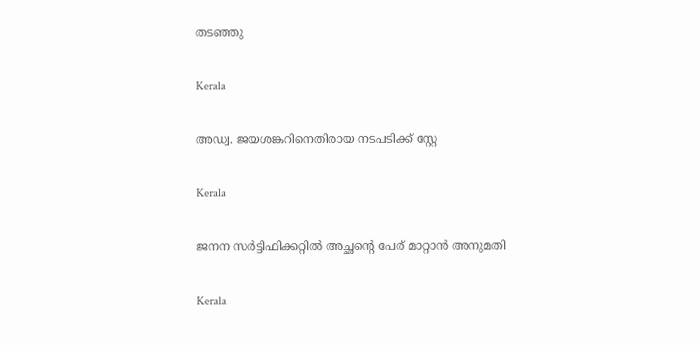തടഞ്ഞു

Kerala

അഡ്വ. ജയശങ്കറിനെതിരായ നടപടിക്ക് സ്റ്റേ

Kerala

ജനന സര്‍ട്ടിഫിക്കറ്റില്‍ അച്ഛന്റെ പേര് മാറ്റാന്‍ അനുമതി

Kerala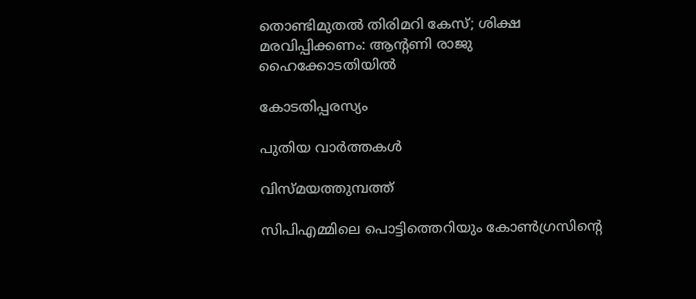തൊണ്ടിമുതൽ തിരിമറി കേസ്; ശിക്ഷ മരവിപ്പിക്കണം: ആന്റണി രാജു ഹൈക്കോടതിയിൽ

കോടതിപ്പരസ്യം

പുതിയ വാര്‍ത്തകള്‍

വിസ്മയത്തുമ്പത്ത്

സിപിഎമ്മിലെ പൊട്ടിത്തെറിയും കോണ്‍ഗ്രസിന്റെ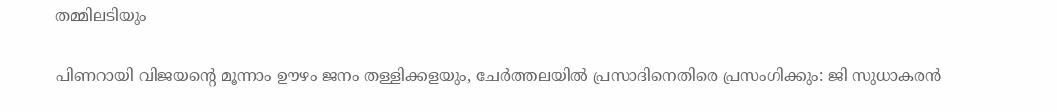തമ്മിലടിയും

പിണറായി വിജയന്റെ മൂന്നാം ഊഴം ജനം തള്ളിക്കളയും, ചേർത്തലയിൽ പ്രസാദിനെതിരെ പ്രസംഗിക്കും: ജി സുധാകരൻ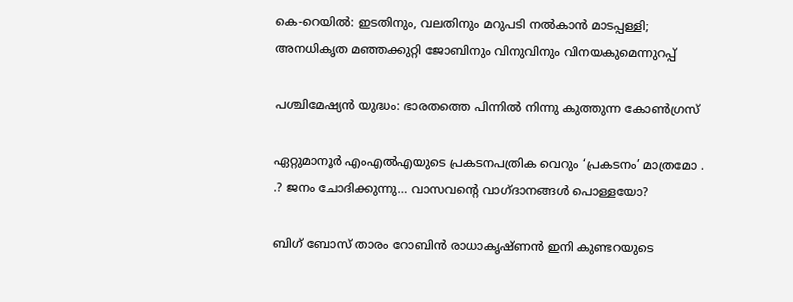കെ-റെയില്‍: ഇടതിനും, വലതിനും മറുപടി നല്‍കാന്‍ മാടപ്പള്ളി; അനധികൃത മഞ്ഞക്കുറ്റി ജോബിനും വിനുവിനും വിനയകുമെന്നുറപ്പ്

പശ്ചിമേഷ്യന്‍ യുദ്ധം: ഭാരതത്തെ പിന്നില്‍ നിന്നു കുത്തുന്ന കോണ്‍ഗ്രസ്

ഏറ്റുമാനൂര്‍ എംഎല്‍എയുടെ പ്രകടനപത്രിക വെറും ‘പ്രകടനം’ മാത്രമോ . .? ജനം ചോദിക്കുന്നു… വാസവന്റെ വാഗ്ദാനങ്ങള്‍ പൊള്ളയോ?

ബിഗ് ബോസ് താരം റോബിന്‍ രാധാകൃഷ്ണൻ ഇനി കുണ്ടറയുടെ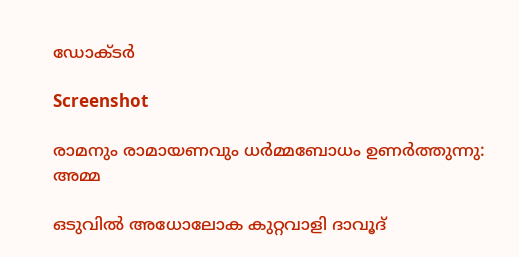ഡോക്ടര്‍

Screenshot

രാമനും രാമായണവും ധർമ്മബോധം ഉണർത്തുന്നു: അമ്മ

ഒടുവിൽ അധോലോക കുറ്റവാളി ദാവൂദ്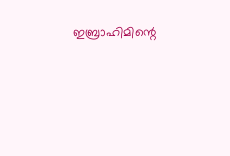ഇബ്രാഹിമിന്റെ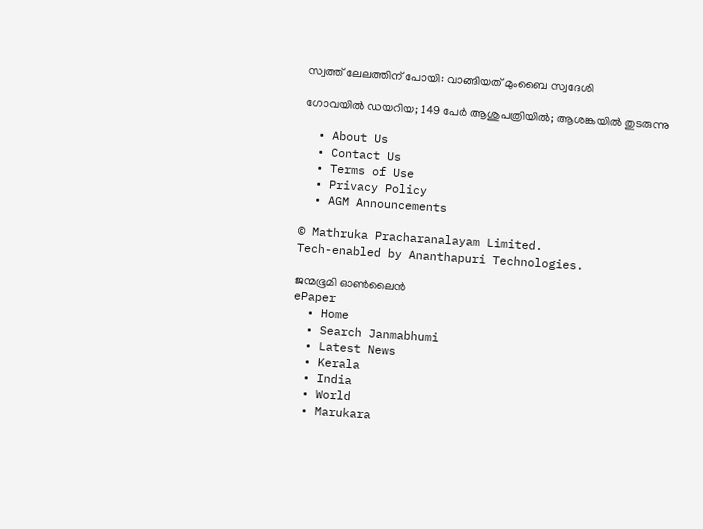സ്വത്ത് ലേലത്തിന് പോയി: വാങ്ങിയത് മുംബൈ സ്വദേശി

ഗോവയിൽ ഡയറിയ; 149 പേർ ആശുപത്രിയിൽ; ആശങ്കയിൽ തുടരുന്നു

  • About Us
  • Contact Us
  • Terms of Use
  • Privacy Policy
  • AGM Announcements

© Mathruka Pracharanalayam Limited.
Tech-enabled by Ananthapuri Technologies.

ജന്മഭൂമി ഓണ്‍ലൈന്‍
ePaper
  • Home
  • Search Janmabhumi
  • Latest News
  • Kerala
  • India
  • World
  • Marukara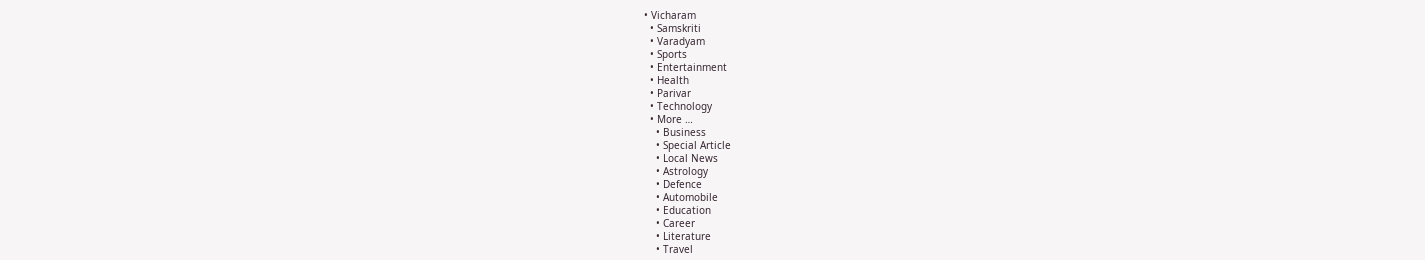• Vicharam
  • Samskriti
  • Varadyam
  • Sports
  • Entertainment
  • Health
  • Parivar
  • Technology
  • More …
    • Business
    • Special Article
    • Local News
    • Astrology
    • Defence
    • Automobile
    • Education
    • Career
    • Literature
    • Travel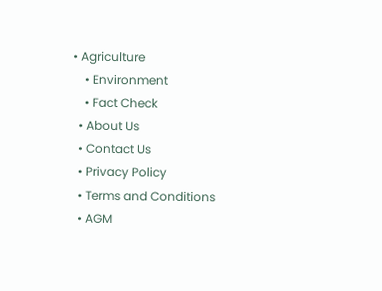• Agriculture
    • Environment
    • Fact Check
  • About Us
  • Contact Us
  • Privacy Policy
  • Terms and Conditions
  • AGM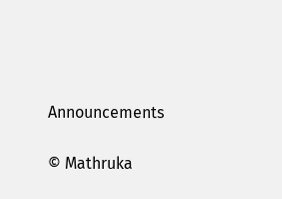Announcements

© Mathruka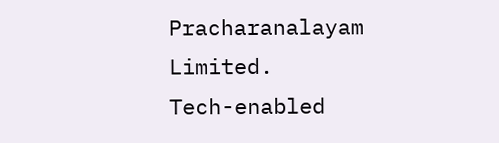Pracharanalayam Limited.
Tech-enabled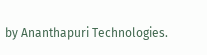by Ananthapuri Technologies.